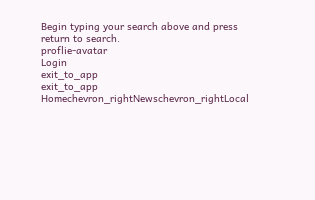Begin typing your search above and press return to search.
proflie-avatar
Login
exit_to_app
exit_to_app
Homechevron_rightNewschevron_rightLocal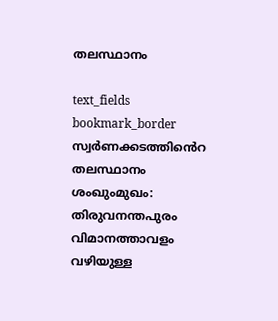തലസ്ഥാനം

text_fields
bookmark_border
സ്വര്‍ണക്കടത്തിൻെറ തലസ്ഥാനം ശംഖുംമുഖം: തിരുവനന്തപുരം വിമാനത്താവളം വഴിയുള്ള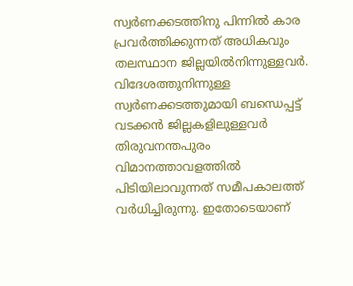സ്വര്‍ണക്കടത്തിനു പിന്നില്‍ കാര പ്രവര്‍ത്തിക്കുന്നത് അധികവും തലസ്ഥാന ജില്ലയില്‍നിന്നുള്ളവര്‍. വിദേശത്തുനിന്നുള്ള സ്വര്‍ണക്കടത്തുമായി ബന്ധെപ്പട്ട് വടക്കന്‍ ജില്ലകളിലുള്ളവർ തിരുവനന്തപുരം വിമാനത്താവളത്തില്‍ പിടിയിലാവുന്നത് സമീപകാലത്ത് വർധിച്ചിരുന്നു. ഇതോടെയാണ്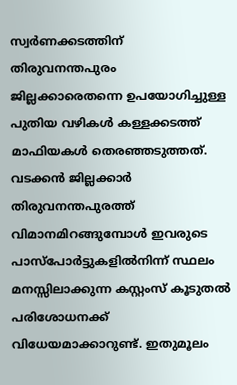സ്വര്‍ണക്കടത്തിന് തിരുവനന്തപുരം ജില്ലക്കാരെതന്നെ ഉപയോഗിച്ചുള്ള പുതിയ വഴികള്‍ കള്ളക്കടത്ത് മാഫിയകള്‍ തെരഞ്ഞടുത്തത്. വടക്കന്‍ ജില്ലക്കാര്‍ തിരുവനന്തപുരത്ത് വിമാനമിറങ്ങുമ്പോള്‍ ഇവരുടെ പാസ്പോര്‍ട്ടുകളില്‍നിന്ന് സ്ഥലം മനസ്സിലാക്കുന്ന കസ്റ്റംസ് കൂടുതല്‍ പരിശോധനക്ക് വിധേയമാക്കാറുണ്ട്. ഇതുമൂലം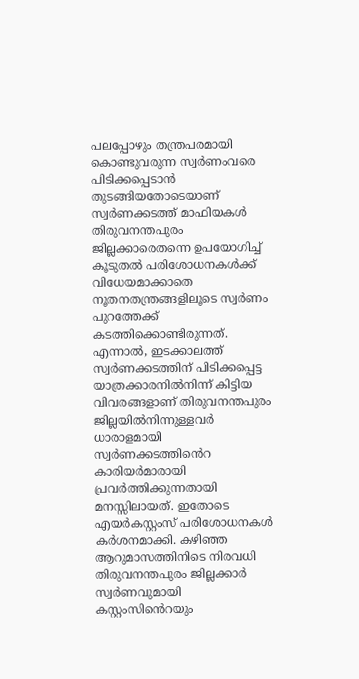പലപ്പോഴും തന്ത്രപരമായി കൊണ്ടുവരുന്ന സ്വര്‍ണംവരെ പിടിക്കപ്പെടാന്‍ തുടങ്ങിയതോടെയാണ് സ്വര്‍ണക്കടത്ത് മാഫിയകള്‍ തിരുവനന്തപുരം ജില്ലക്കാരെതന്നെ ഉപയോഗിച്ച് കൂടുതല്‍ പരിശോധനകള്‍ക്ക് വിധേയമാക്കാതെ നൂതനതന്ത്രങ്ങളിലൂടെ സ്വര്‍ണം പുറത്തേക്ക് കടത്തിക്കൊണ്ടിരുന്നത്. എന്നാല്‍, ഇടക്കാലത്ത് സ്വര്‍ണക്കടത്തിന് പിടിക്കപ്പെട്ട യാത്രക്കാരനില്‍നിന്ന് കിട്ടിയ വിവരങ്ങളാണ് തിരുവനന്തപുരം ജില്ലയില്‍നിന്നുള്ളവര്‍ ധാരാളമായി സ്വര്‍ണക്കടത്തിൻെറ കാരിയര്‍മാരായി പ്രവര്‍ത്തിക്കുന്നതായി മനസ്സിലായത്. ഇതോടെ എയര്‍കസ്റ്റംസ് പരിശോധനകള്‍ കര്‍ശനമാക്കി. കഴിഞ്ഞ ആറുമാസത്തിനിടെ നിരവധി തിരുവനന്തപുരം ജില്ലക്കാര്‍ സ്വര്‍ണവുമായി കസ്റ്റംസിൻെറയും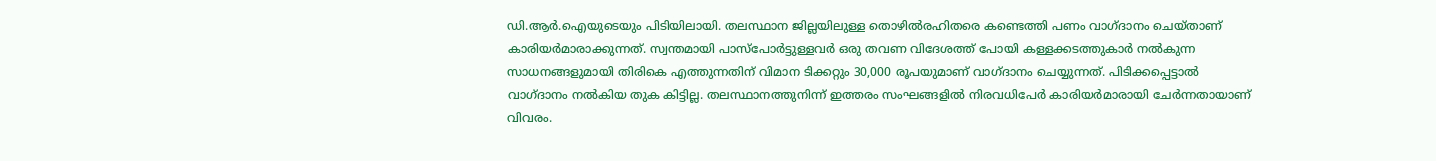ഡി.ആര്‍.ഐയുടെയും പിടിയിലായി. തലസ്ഥാന ജില്ലയിലുള്ള തൊഴില്‍രഹിതരെ കണ്ടെത്തി പണം വാഗ്ദാനം ചെയ്താണ് കാരിയര്‍മാരാക്കുന്നത്. സ്വന്തമായി പാസ്പോര്‍ട്ടുള്ളവര്‍ ഒരു തവണ വിദേശത്ത് പോയി കള്ളക്കടത്തുകാര്‍ നല്‍കുന്ന സാധനങ്ങളുമായി തിരികെ എത്തുന്നതിന് വിമാന ടിക്കറ്റും 30,000 രൂപയുമാണ് വാഗ്ദാനം ചെയ്യുന്നത്. പിടിക്കപ്പെട്ടാല്‍ വാഗ്ദാനം നല്‍കിയ തുക കിട്ടില്ല. തലസ്ഥാനത്തുനിന്ന് ഇത്തരം സംഘങ്ങളില്‍ നിരവധിപേര്‍ കാരിയര്‍മാരായി ചേര്‍ന്നതായാണ് വിവരം.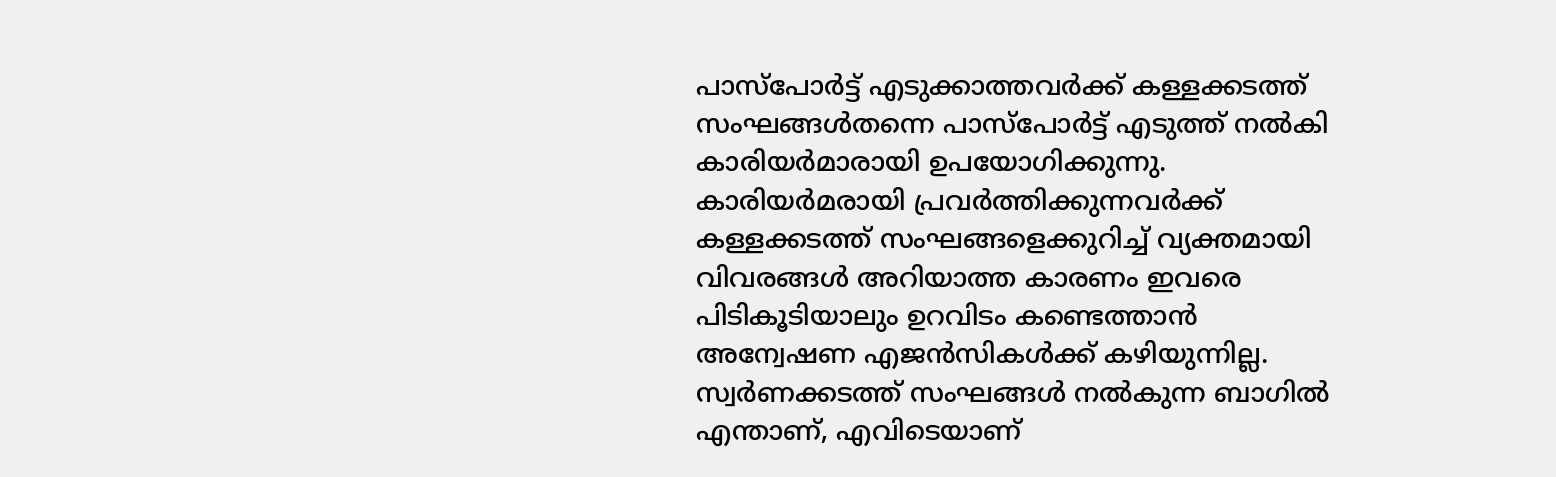പാസ്പോര്‍ട്ട് എടുക്കാത്തവര്‍ക്ക് കള്ളക്കടത്ത് സംഘങ്ങൾതന്നെ പാസ്പോര്‍ട്ട് എടുത്ത് നല്‍കി കാരിയര്‍മാരായി ഉപയോഗിക്കുന്നു. കാരിയര്‍മരായി പ്രവര്‍ത്തിക്കുന്നവര്‍ക്ക് കള്ളക്കടത്ത് സംഘങ്ങളെക്കുറിച്ച് വ്യക്തമായി വിവരങ്ങള്‍ അറിയാത്ത കാരണം ഇവരെ പിടികൂടിയാലും ഉറവിടം കണ്ടെത്താന്‍ അന്വേഷണ എജന്‍സികള്‍ക്ക് കഴിയുന്നില്ല. സ്വര്‍ണക്കടത്ത് സംഘങ്ങള്‍ നല്‍കുന്ന ബാഗില്‍ എന്താണ്, എവിടെയാണ്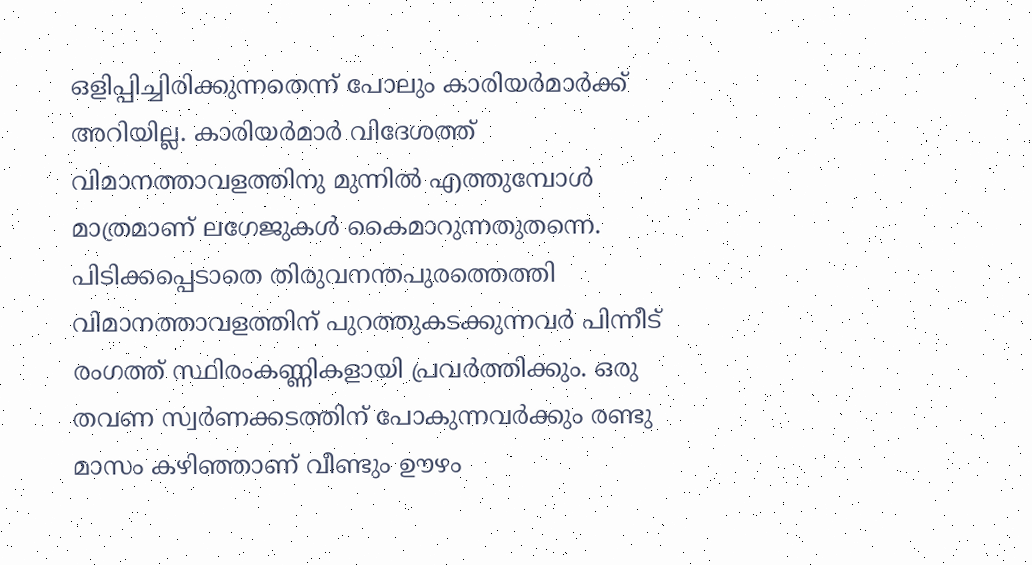ഒളിപ്പിച്ചിരിക്കുന്നതെന്ന് പോലും കാരിയർമാർക്ക് അറിയില്ല. കാരിയർമാർ വിദേശത്ത് വിമാനത്താവളത്തിനു മുന്നില്‍ എത്തുമ്പോള്‍ മാത്രമാണ് ലഗേജുകള്‍ കൈമാറുന്നതുതന്നെ. പിടിക്കപ്പെടാതെ തിരുവനന്തപുരത്തെത്തി വിമാനത്താവളത്തിന് പുറത്തുകടക്കുന്നവർ പിന്നീട് രംഗത്ത് സ്ഥിരംകണ്ണികളായി പ്രവർത്തിക്കും. ഒരു തവണ സ്വർണക്കടത്തിന് പോകുന്നവര്‍ക്കും രണ്ടു മാസം കഴിഞ്ഞാണ് വീണ്ടും ഊഴം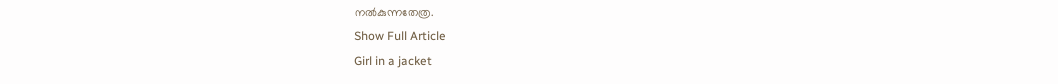നല്‍കുന്നതേത്ര.
Show Full Article
Girl in a jacket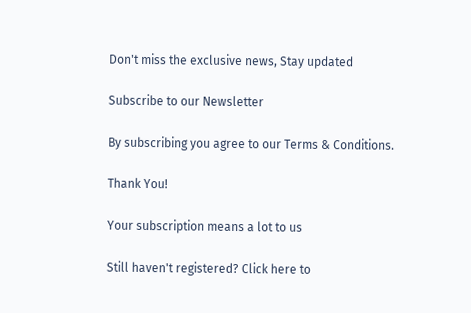Don't miss the exclusive news, Stay updated

Subscribe to our Newsletter

By subscribing you agree to our Terms & Conditions.

Thank You!

Your subscription means a lot to us

Still haven't registered? Click here to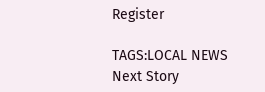Register

TAGS:LOCAL NEWS
Next Story